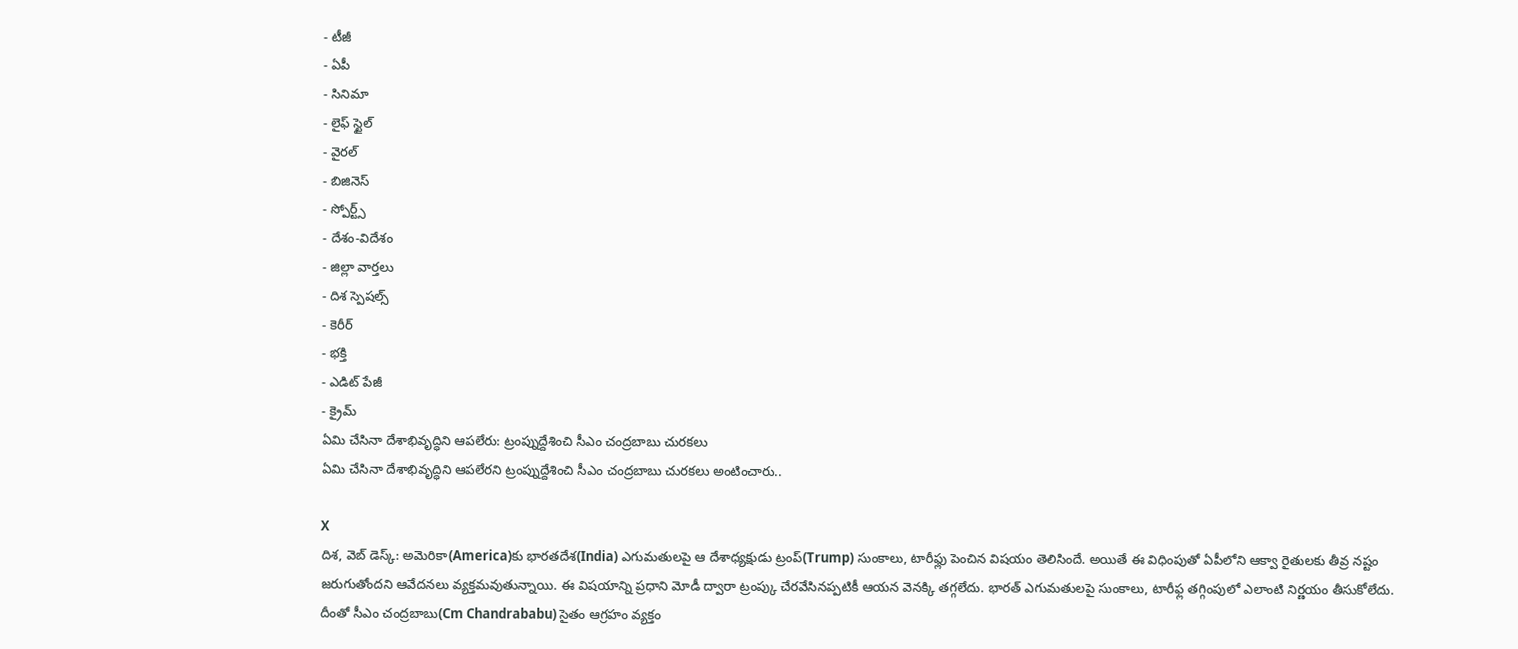- టీజీ
- ఏపీ
- సినిమా
- లైఫ్ స్టైల్
- వైరల్
- బిజినెస్
- స్పోర్ట్స్
- దేశం-విదేశం
- జిల్లా వార్తలు
- దిశ స్పెషల్స్
- కెరీర్
- భక్తి
- ఎడిట్ పేజీ
- క్రైమ్
ఏమి చేసినా దేశాభివృద్ధిని ఆపలేరు: ట్రంప్నుద్దేశించి సీఎం చంద్రబాబు చురకలు
ఏమి చేసినా దేశాభివృద్ధిని ఆపలేరని ట్రంప్నుద్దేశించి సీఎం చంద్రబాబు చురకలు అంటించారు..

X
దిశ, వెబ్ డెస్క్: అమెరికా(America)కు భారతదేశ(India) ఎగుమతులపై ఆ దేశాధ్యక్షుడు ట్రంప్(Trump) సుంకాలు, టారీఫ్లు పెంచిన విషయం తెలిసిందే. అయితే ఈ విధింపుతో ఏపీలోని ఆక్వా రైతులకు తీవ్ర నష్టం జరుగుతోందని ఆవేదనలు వ్యక్తమవుతున్నాయి. ఈ విషయాన్ని ప్రధాని మోడీ ద్వారా ట్రంప్కు చేరవేసినప్పటికీ ఆయన వెనక్కి తగ్గలేదు. భారత్ ఎగుమతులపై సుంకాలు, టారీఫ్ల తగ్గింపులో ఎలాంటి నిర్ణయం తీసుకోలేదు. దీంతో సీఎం చంద్రబాబు(Cm Chandrababu) సైతం ఆగ్రహం వ్యక్తం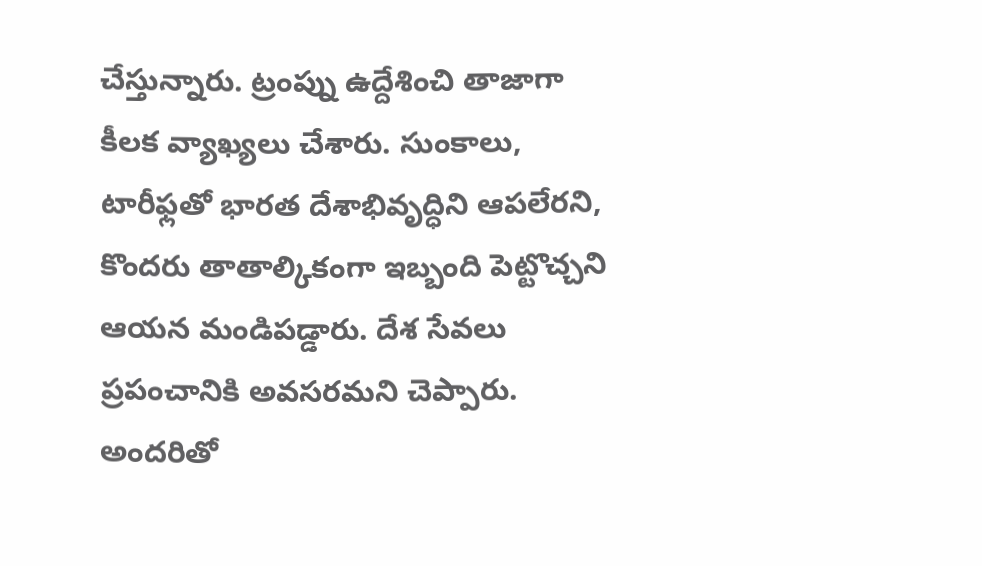చేస్తున్నారు. ట్రంప్ను ఉద్దేశించి తాజాగా కీలక వ్యాఖ్యలు చేశారు. సుంకాలు, టారీఫ్లతో భారత దేశాభివృద్ధిని ఆపలేరని, కొందరు తాతాల్కికంగా ఇబ్బంది పెట్టొచ్చని ఆయన మండిపడ్డారు. దేశ సేవలు ప్రపంచానికి అవసరమని చెప్పారు. అందరితో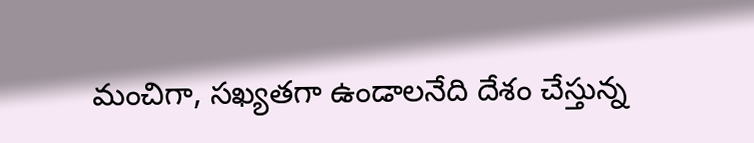మంచిగా, సఖ్యతగా ఉండాలనేది దేశం చేస్తున్న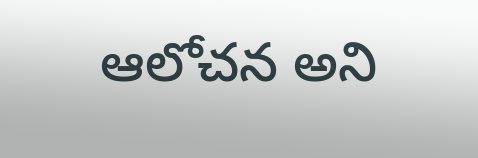ఆలోచన అని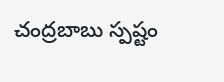చంద్రబాబు స్పష్టం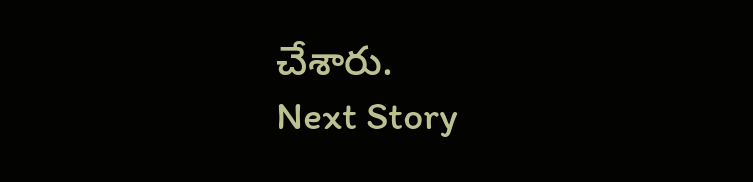చేశారు.
Next Story